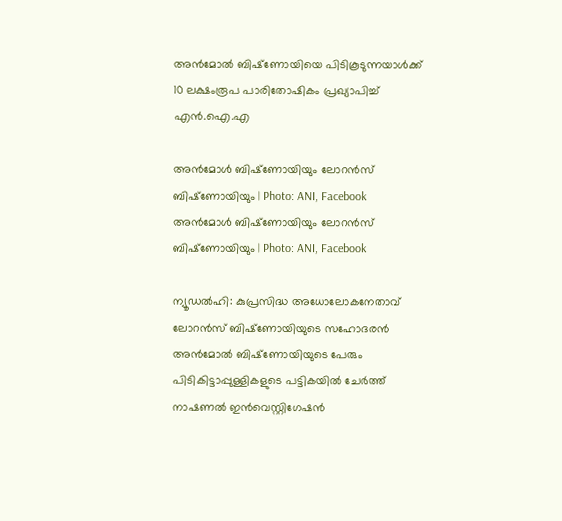അന്‍മോൽ ബിഷ്‌ണോയിയെ പിടികൂടുന്നയാള്‍ക്ക് 10 ലക്ഷംരൂപ പാരിതോഷികം പ്രഖ്യാപിച്ച് എൻ.ഐ.എ

അന്‍മോള്‍ ബിഷ്‌ണോയിയും ലോറന്‍സ് ബിഷ്‌ണോയിയും | Photo: ANI, Facebook
അന്‍മോള്‍ ബിഷ്‌ണോയിയും ലോറന്‍സ് ബിഷ്‌ണോയിയും | Photo: ANI, Facebook

ന്യൂഡല്‍ഹി: കുപ്രസിദ്ധ അധോലോകനേതാവ് ലോറന്‍സ് ബിഷ്‌ണോയിയുടെ സഹോദരന്‍ അന്‍മോൽ ബിഷ്‌ണോയിയുടെ പേരും പിടികിട്ടാപ്പുള്ളികളുടെ പട്ടികയിൽ ചേര്‍ത്ത് നാഷണല്‍ ഇന്‍വെസ്റ്റിഗേഷന്‍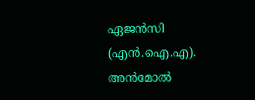ഏജന്‍സി (എന്‍.ഐ.എ). അന്‍മോൽ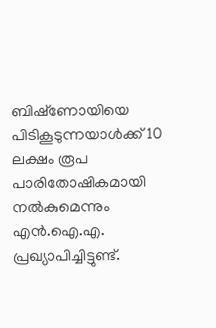ബിഷ്‌ണോയിയെ പിടികൂടുന്നയാള്‍ക്ക് 10 ലക്ഷം രൂപ പാരിതോഷികമായി നല്‍കുമെന്നും എന്‍.ഐ.എ. പ്രഖ്യാപിച്ചിട്ടുണ്ട്.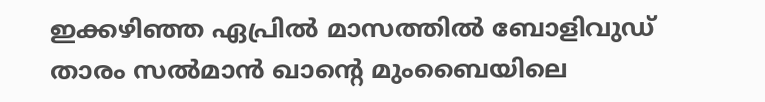ഇക്കഴിഞ്ഞ ഏപ്രില്‍ മാസത്തില്‍ ബോളിവുഡ് താരം സല്‍മാന്‍ ഖാന്റെ മുംബൈയിലെ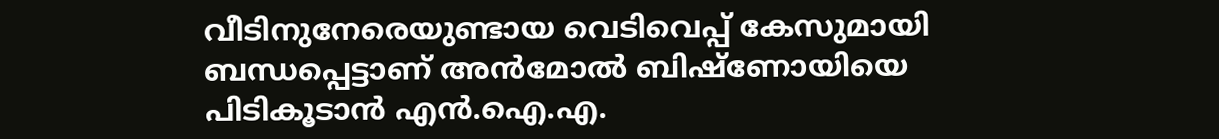വീടിനുനേരെയുണ്ടായ വെടിവെപ്പ് കേസുമായി ബന്ധപ്പെട്ടാണ് അന്‍മോൽ ബിഷ്‌ണോയിയെ പിടികൂടാന്‍ എന്‍.ഐ.എ.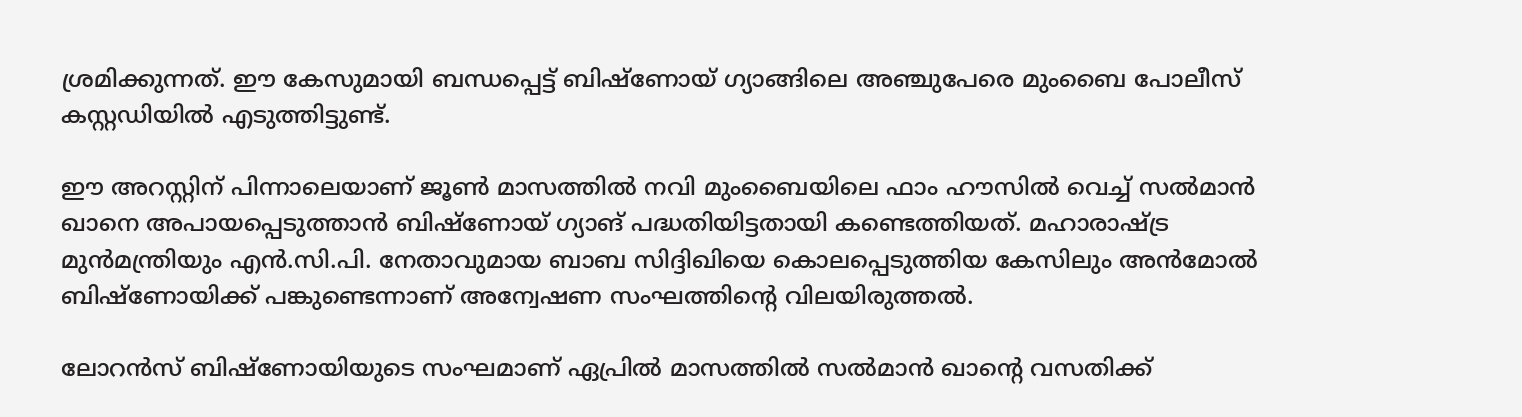ശ്രമിക്കുന്നത്. ഈ കേസുമായി ബന്ധപ്പെട്ട് ബിഷ്‌ണോയ് ഗ്യാങ്ങിലെ അഞ്ചുപേരെ മുംബൈ പോലീസ് കസ്റ്റഡിയില്‍ എടുത്തിട്ടുണ്ട്.

ഈ അറസ്റ്റിന് പിന്നാലെയാണ് ജൂണ്‍ മാസത്തില്‍ നവി മുംബൈയിലെ ഫാം ഹൗസില്‍ വെച്ച് സല്‍മാന്‍ ഖാനെ അപായപ്പെടുത്താന്‍ ബിഷ്‌ണോയ് ഗ്യാങ് പദ്ധതിയിട്ടതായി കണ്ടെത്തിയത്. മഹാരാഷ്ട്ര മുന്‍മന്ത്രിയും എന്‍.സി.പി. നേതാവുമായ ബാബ സിദ്ദിഖിയെ കൊലപ്പെടുത്തിയ കേസിലും അന്‍മോൽ ബിഷ്‌ണോയിക്ക് പങ്കുണ്ടെന്നാണ് അന്വേഷണ സംഘത്തിന്റെ വിലയിരുത്തല്‍.

ലോറന്‍സ് ബിഷ്ണോയിയുടെ സംഘമാണ് ഏപ്രില്‍ മാസത്തില്‍ സല്‍മാന്‍ ഖാന്റെ വസതിക്ക്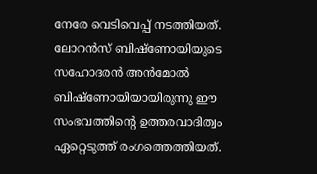നേരേ വെടിവെപ്പ് നടത്തിയത്. ലോറന്‍സ് ബിഷ്ണോയിയുടെ സഹോദരന്‍ അന്‍മോൽ ബിഷ്ണോയിയായിരുന്നു ഈ സംഭവത്തിന്റെ ഉത്തരവാദിത്വം ഏറ്റെടുത്ത് രംഗത്തെത്തിയത്.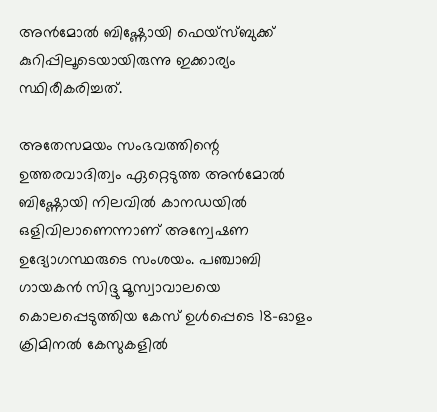അന്‍മോൽ ബിഷ്ണോയി ഫെയ്സ്ബുക്ക് കുറിപ്പിലൂടെയായിരുന്നു ഇക്കാര്യം സ്ഥിരീകരിച്ചത്.

അതേസമയം സംഭവത്തിന്റെ ഉത്തരവാദിത്വം ഏറ്റെടുത്ത അന്‍മോൽ ബിഷ്ണോയി നിലവില്‍ കാനഡയില്‍ ഒളിവിലാണെന്നാണ് അന്വേഷണ ഉദ്യോഗസ്ഥരുടെ സംശയം. പഞ്ചാബി ഗായകന്‍ സിദ്ദു മൂസ്വാവാലയെ കൊലപ്പെടുത്തിയ കേസ് ഉള്‍പ്പെടെ 18-ഓളം ക്രിമിനല്‍ കേസുകളില്‍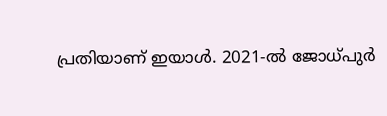പ്രതിയാണ് ഇയാള്‍. 2021-ല്‍ ജോധ്പുര്‍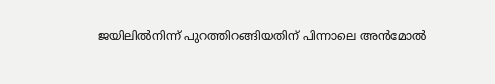ജയിലില്‍നിന്ന് പുറത്തിറങ്ങിയതിന് പിന്നാലെ അന്‍മോൽ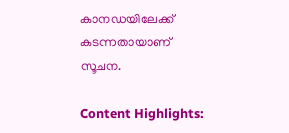കാനഡയിലേക്ക് കടന്നതായാണ് സൂചന.

Content Highlights: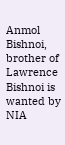Anmol Bishnoi, brother of Lawrence Bishnoi is wanted by NIA